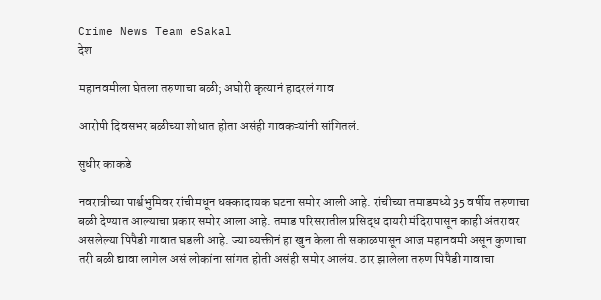Crime News Team eSakal
देश

महानवमीला घेतला तरुणाचा बळी; अघोरी कृत्यानं हादरलं गाव

आरोपी दिवसभर बळीच्या शोधात होता असंही गावकऱ्यांनी सांगितलं.

सुधीर काकडे

नवरात्रीच्या पार्श्वभुमिवर रांचीमधून धक्कादायक घटना समोर आली आहे. रांचीच्या तमाडमध्ये 35 वर्षीय तरुणाचा बळी देण्यात आल्याचा प्रकार समोर आला आहे. तमाड परिसरातील प्रसिद्ध दायरी मंदिरापासून काही अंतरावर असलेल्या पिपैडी गावात घडली आहे. ज्या व्यक्तीनं हा खुन केला ती सकाळपासून आज महानवमी असून कुणाचा तरी बळी द्यावा लागेल असं लोकांना सांगत होती असंही समोर आलंय. ठार झालेला तरुण पिपैडी गावाचा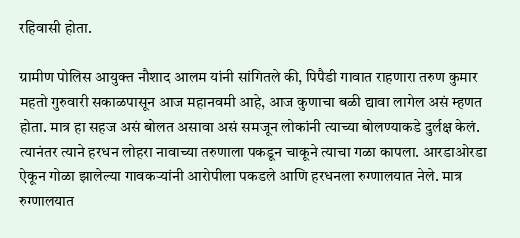रहिवासी होता.

ग्रामीण पोलिस आयुक्त नौशाद आलम यांनी सांगितले की, पिपैडी गावात राहणारा तरुण कुमार महतो गुरुवारी सकाळपासून आज महानवमी आहे, आज कुणाचा बळी द्यावा लागेल असं म्हणत होता. मात्र हा सहज असं बोलत असावा असं समजून लोकांनी त्याच्या बोलण्याकडे दुर्लक्ष केलं. त्यानंतर त्याने हरधन लोहरा नावाच्या तरुणाला पकडून चाकूने त्याचा गळा कापला. आरडाओरडा ऐकून गोळा झालेल्या गावकऱ्यांनी आरोपीला पकडले आणि हरधनला रुग्णालयात नेले. मात्र रुग्णालयात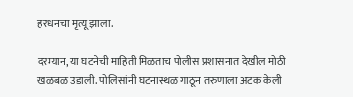हरधनचा मृत्यू झाला.

दरम्यान, या घटनेची माहिती मिळताच पोलीस प्रशासनात देखील मोठी खळबळ उडाली. पोलिसांनी घटनास्थळ गाठून तरुणाला अटक केली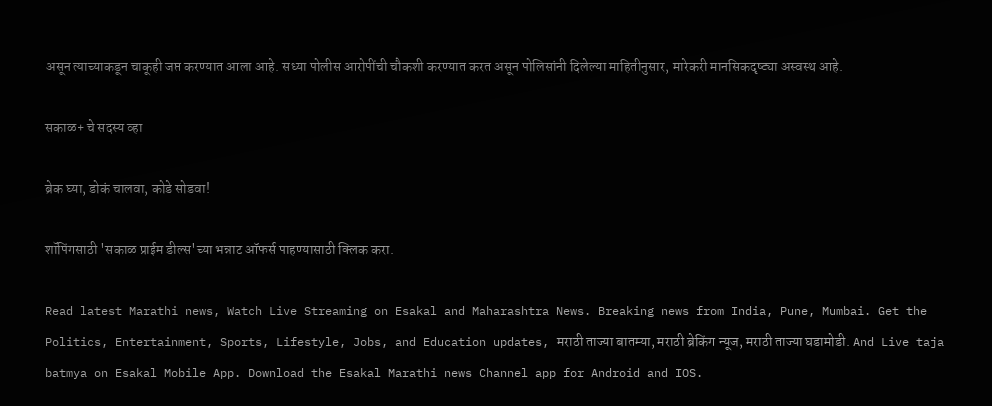असून त्याच्याकडून चाकूही जप्त करण्यात आला आहे. सध्या पोलीस आरोपींची चौकशी करण्यात करत असून पोलिसांनी दिलेल्या माहितीनुसार, मारेकरी मानसिकदृष्ट्या अस्वस्थ आहे.

सकाळ+ चे सदस्य व्हा

ब्रेक घ्या, डोकं चालवा, कोडे सोडवा!

शॉपिंगसाठी 'सकाळ प्राईम डील्स'च्या भन्नाट ऑफर्स पाहण्यासाठी क्लिक करा.

Read latest Marathi news, Watch Live Streaming on Esakal and Maharashtra News. Breaking news from India, Pune, Mumbai. Get the Politics, Entertainment, Sports, Lifestyle, Jobs, and Education updates, मराठी ताज्या बातम्या, मराठी ब्रेकिंग न्यूज, मराठी ताज्या घडामोडी. And Live taja batmya on Esakal Mobile App. Download the Esakal Marathi news Channel app for Android and IOS.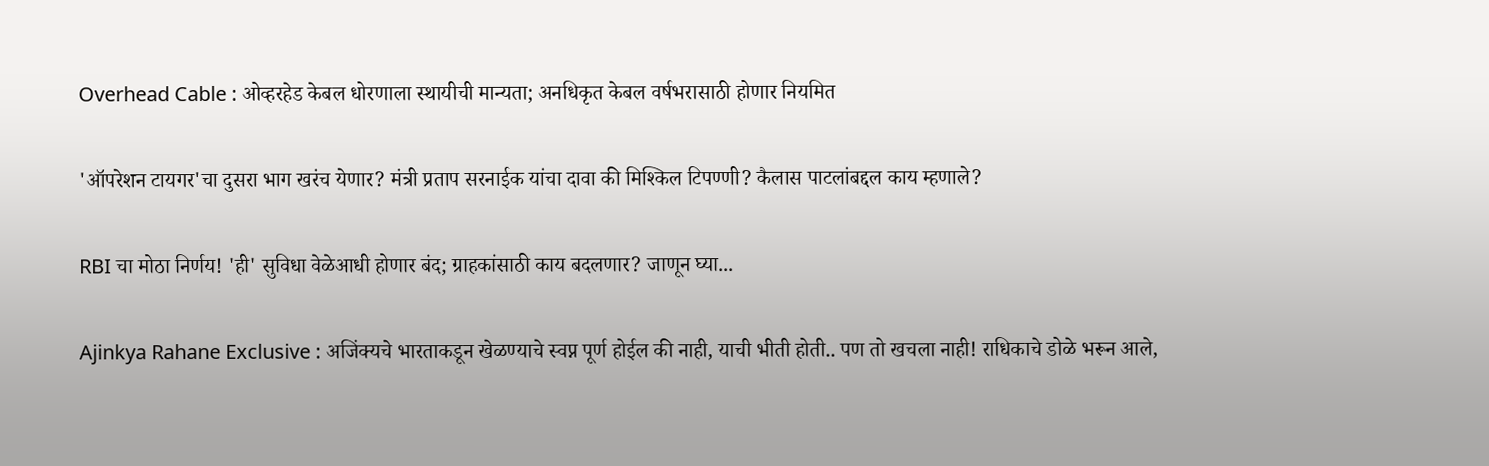Overhead Cable : ओव्हरहेड केबल धोरणाला स्थायीची मान्यता; अनधिकृत केबल वर्षभरासाठी होणार नियमित

'ऑपरेशन टायगर'चा दुसरा भाग खरंच येणार? मंत्री प्रताप सरनाईक यांचा दावा की मिश्किल टिपण्णी? कैलास पाटलांबद्दल काय म्हणाले?

RBI चा मोठा निर्णय! 'ही' सुविधा वेळेआधी होणार बंद; ग्राहकांसाठी काय बदलणार? जाणून घ्या...

Ajinkya Rahane Exclusive : अजिंक्यचे भारताकडून खेळण्याचे स्वप्न पूर्ण होईल की नाही, याची भीती होती.. पण तो खचला नाही! राधिकाचे डोळे भरून आले,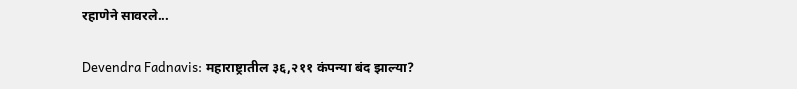रहाणेने सावरले...

Devendra Fadnavis: महाराष्ट्रातील ३६,२११ कंपन्या बंद झाल्या?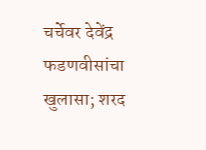चर्चेवर देवेंद्र फडणवीसांचा खुलासा; शरद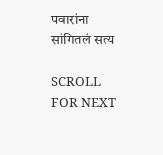पवारांना सांगितलं सत्य

SCROLL FOR NEXT